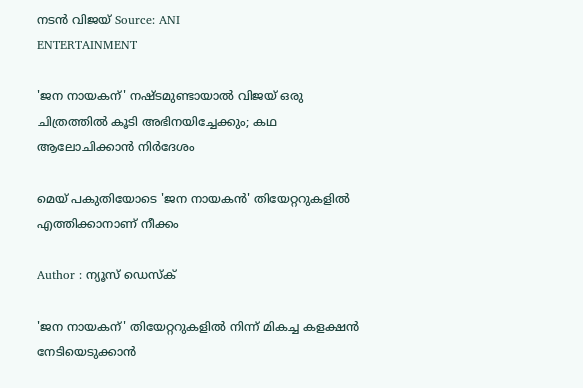നടൻ വിജയ് Source: ANI
ENTERTAINMENT

'ജന നായകന്' നഷ്ടമുണ്ടായാൽ വിജയ് ഒരു ചിത്രത്തിൽ കൂടി അഭിനയിച്ചേക്കും; കഥ ആലോചിക്കാൻ നിർദേശം

മെയ് പകുതിയോടെ 'ജന നായകൻ' തിയേറ്ററുകളിൽ എത്തിക്കാനാണ് നീക്കം

Author : ന്യൂസ് ഡെസ്ക്

'ജന നായകന്' തിയേറ്ററുകളിൽ നിന്ന് മികച്ച കളക്ഷൻ നേടിയെടുക്കാൻ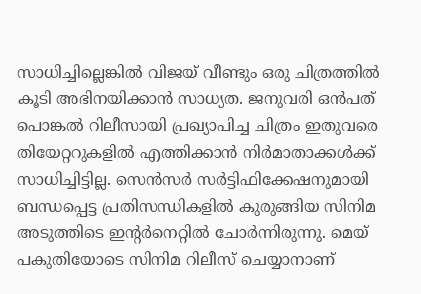സാധിച്ചില്ലെങ്കിൽ വിജയ് വീണ്ടും ഒരു ചിത്രത്തിൽ കൂടി അഭിനയിക്കാൻ സാധ്യത. ജനുവരി ഒൻപത് പൊങ്കൽ റിലീസായി പ്രഖ്യാപിച്ച ചിത്രം ഇതുവരെ തിയേറ്ററുകളിൽ എത്തിക്കാൻ നിർമാതാക്കൾക്ക് സാധിച്ചിട്ടില്ല. സെൻസർ സർട്ടിഫിക്കേഷനുമായി ബന്ധപ്പെട്ട പ്രതിസന്ധികളിൽ കുരുങ്ങിയ സിനിമ അടുത്തിടെ ഇന്റർനെറ്റിൽ ചോർന്നിരുന്നു. മെയ് പകുതിയോടെ സിനിമ റിലീസ് ചെയ്യാനാണ്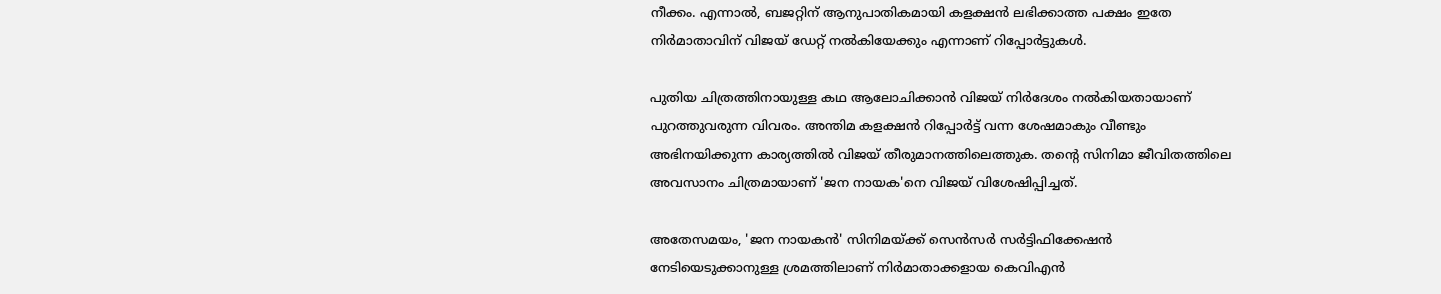നീക്കം. എന്നാൽ, ബജറ്റിന് ആനുപാതികമായി കളക്ഷൻ ലഭിക്കാത്ത പക്ഷം ഇതേ നിർമാതാവിന് വിജയ് ഡേറ്റ് നൽകിയേക്കും എന്നാണ് റിപ്പോർട്ടുകൾ.

പുതിയ ചിത്രത്തിനായുള്ള കഥ ആലോചിക്കാൻ വിജയ് നിർദേശം നൽകിയതായാണ് പുറത്തുവരുന്ന വിവരം. അന്തിമ കളക്ഷൻ റിപ്പോർട്ട് വന്ന ശേഷമാകും വീണ്ടും അഭിനയിക്കുന്ന കാര്യത്തിൽ വിജയ് തീരുമാനത്തിലെത്തുക. തന്റെ സിനിമാ ജീവിതത്തിലെ അവസാനം ചിത്രമായാണ് 'ജന നായക'നെ വിജയ് വിശേഷിപ്പിച്ചത്.

അതേസമയം, 'ജന നായകൻ' സിനിമയ്ക്ക് സെൻസർ സർട്ടിഫിക്കേഷൻ നേടിയെടുക്കാനുള്ള ശ്രമത്തിലാണ് നിർമാതാക്കളായ കെവിഎൻ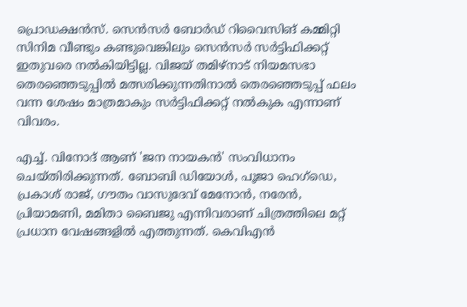പ്രൊഡക്ഷൻസ്. സെൻസർ ബോർഡ് റിവൈസിങ് കമ്മിറ്റി സിനിമ വീണ്ടും കണ്ടുവെങ്കിലും സെൻസർ സർട്ടിഫിക്കറ്റ് ഇതുവരെ നൽകിയിട്ടില്ല. വിജയ് തമിഴ്‌നാട് നിയമസഭാ തെരഞ്ഞെടുപ്പിൽ മത്സരിക്കുന്നതിനാൽ തെരഞ്ഞെടുപ്പ് ഫലം വന്ന ശേഷം മാത്രമാകും സർട്ടിഫിക്കറ്റ് നൽകുക എന്നാണ് വിവരം.

എച്ച്. വിനോദ് ആണ് 'ജന നായകൻ' സംവിധാനം ചെയ്തിരിക്കുന്നത്. ബോബി ഡിയോൾ, പൂജാ ഹെഗ്ഡെ, പ്രകാശ് രാജ്, ഗൗതം വാസുദേവ് മേനോൻ, നരേൻ, പ്രിയാമണി, മമിതാ ബൈജു എന്നിവരാണ് ചിത്രത്തിലെ മറ്റ് പ്രധാന വേഷങ്ങളിൽ എത്തുന്നത്. കെവിഎൻ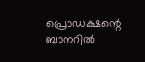പ്രൊഡക്ഷന്റെ ബാനറിൽ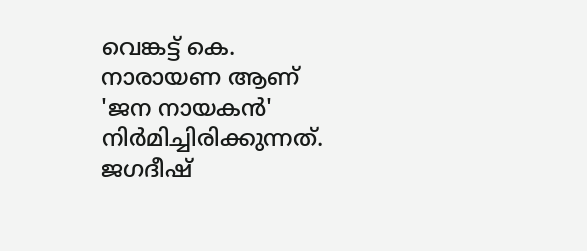വെങ്കട്ട് കെ. നാരായണ ആണ് 'ജന നായകൻ' നിർമിച്ചിരിക്കുന്നത്. ജഗദീഷ്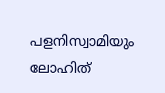പളനിസ്വാമിയും ലോഹിത്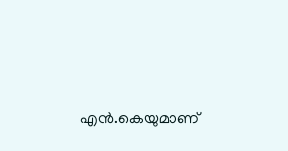എൻ.കെയുമാണ്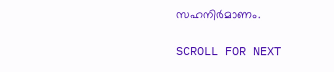സഹനിർമാണം.

SCROLL FOR NEXT